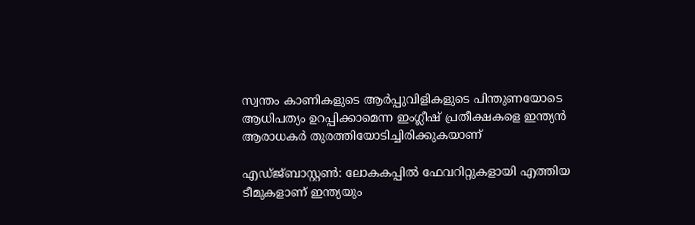സ്വന്തം കാണികളുടെ ആര്‍പ്പുവിളികളുടെ പിന്തുണയോടെ ആധിപത്യം ഉറപ്പിക്കാമെന്ന ഇംഗ്ലീഷ് പ്രതീക്ഷകളെ ഇന്ത്യന്‍ ആരാധകര്‍ തുരത്തിയോടിച്ചിരിക്കുകയാണ്

എഡ്ജ്ബാസ്റ്റണ്‍: ലോകകപ്പില്‍ ഫേവറിറ്റുകളായി എത്തിയ ടീമുകളാണ് ഇന്ത്യയും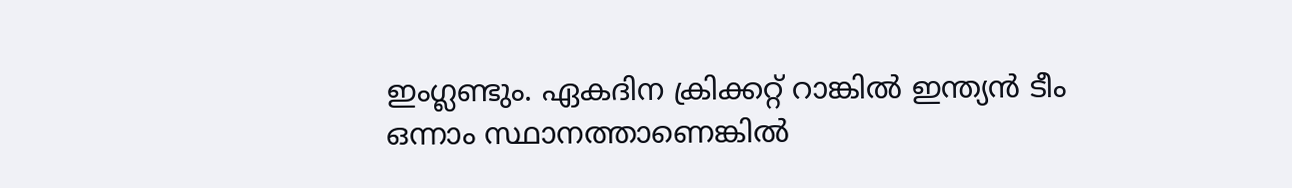ഇംഗ്ലണ്ടും. ഏകദിന ക്രിക്കറ്റ് റാങ്കില്‍ ഇന്ത്യന്‍ ടീം ഒന്നാം സ്ഥാനത്താണെങ്കില്‍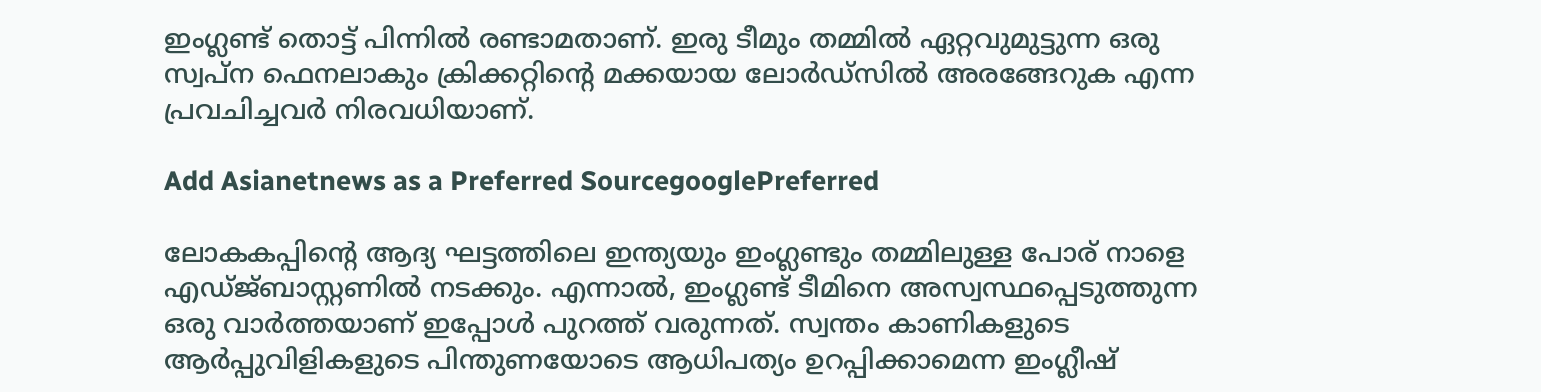ഇംഗ്ലണ്ട് തൊട്ട് പിന്നില്‍ രണ്ടാമതാണ്. ഇരു ടീമും തമ്മില്‍ ഏറ്റവുമുട്ടുന്ന ഒരു സ്വപ്ന ഫെനലാകും ക്രിക്കറ്റിന്‍റെ മക്കയായ ലോര്‍ഡ്സില്‍ അരങ്ങേറുക എന്ന പ്രവചിച്ചവര്‍ നിരവധിയാണ്.

Add Asianetnews as a Preferred SourcegooglePreferred

ലോകകപ്പിന്‍റെ ആദ്യ ഘട്ടത്തിലെ ഇന്ത്യയും ഇംഗ്ലണ്ടും തമ്മിലുള്ള പോര് നാളെ എഡ്ജ്ബാസ്റ്റണില്‍ നടക്കും. എന്നാല്‍, ഇംഗ്ലണ്ട് ടീമിനെ അസ്വസ്ഥപ്പെടുത്തുന്ന ഒരു വാര്‍ത്തയാണ് ഇപ്പോള്‍ പുറത്ത് വരുന്നത്. സ്വന്തം കാണികളുടെ ആര്‍പ്പുവിളികളുടെ പിന്തുണയോടെ ആധിപത്യം ഉറപ്പിക്കാമെന്ന ഇംഗ്ലീഷ്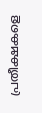പ്രതീക്ഷകളെ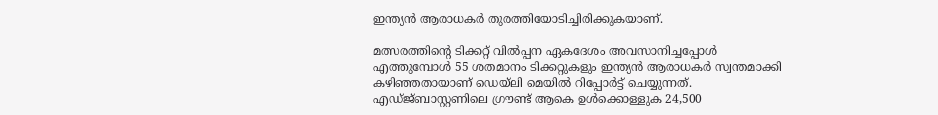ഇന്ത്യന്‍ ആരാധകര്‍ തുരത്തിയോടിച്ചിരിക്കുകയാണ്.

മത്സരത്തിന്‍റെ ടിക്കറ്റ് വില്‍പ്പന ഏകദേശം അവസാനിച്ചപ്പോള്‍ എത്തുമ്പോള്‍ 55 ശതമാനം ടിക്കറ്റുകളും ഇന്ത്യന്‍ ആരാധകര്‍ സ്വന്തമാക്കി കഴിഞ്ഞതായാണ് ഡെയ്‍ലി മെയില്‍ റിപ്പോര്‍ട്ട് ചെയ്യുന്നത്. എഡ്ജ്ബാസ്റ്റണിലെ ഗ്രൗണ്ട് ആകെ ഉള്‍ക്കൊള്ളുക 24,500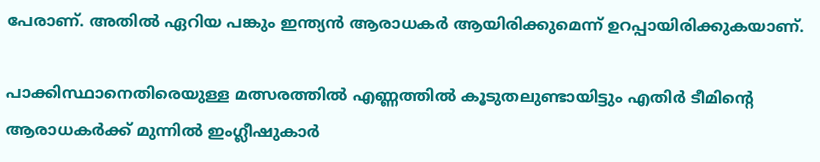പേരാണ്. അതില്‍ ഏറിയ പങ്കും ഇന്ത്യന്‍ ആരാധകര്‍ ആയിരിക്കുമെന്ന് ഉറപ്പായിരിക്കുകയാണ്.

പാക്കിസ്ഥാനെതിരെയുള്ള മത്സരത്തില്‍ എണ്ണത്തില്‍ കൂടുതലുണ്ടായിട്ടും എതിര്‍ ടീമിന്‍റെ ആരാധകര്‍ക്ക് മുന്നില്‍ ഇംഗ്ലീഷുകാര്‍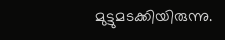മുട്ടുമടക്കിയിരുന്നു.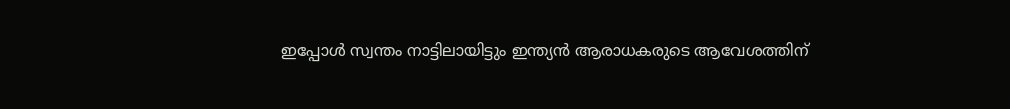ഇപ്പോള്‍ സ്വന്തം നാട്ടിലായിട്ടും ഇന്ത്യന്‍ ആരാധകരുടെ ആവേശത്തിന്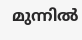മുന്നില്‍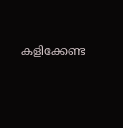കളിക്കേണ്ട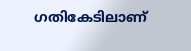ഗതികേടിലാണ്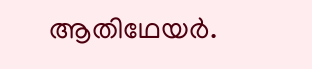ആതിഥേയര്‍.